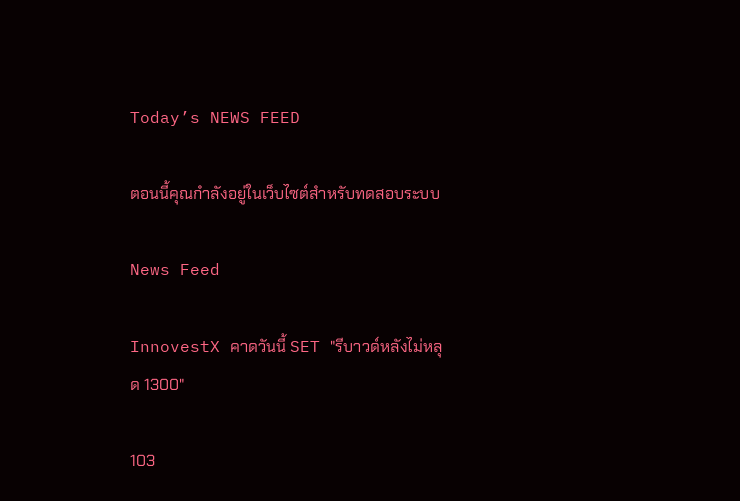Today’s NEWS FEED

ตอนนี้คุณกำลังอยู่ในเว็บไซต์สำหรับทดสอบระบบ

News Feed

InnovestX คาดวันนี้ SET "รีบาวด์หลังไม่หลุด 1300"

103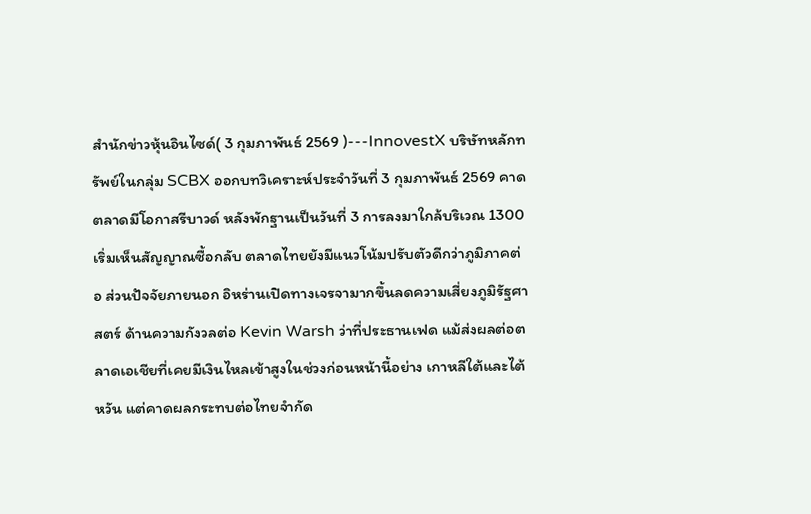สำนักข่าวหุ้นอินไซด์( 3 กุมภาพันธ์ 2569 )---InnovestX บริษัทหลักทรัพย์ในกลุ่ม SCBX ออกบทวิเคราะห์ประจำวันที่ 3 กุมภาพันธ์ 2569 คาดตลาดมีโอกาสรีบาวด์ หลังพักฐานเป็นวันที่ 3 การลงมาใกล้บริเวณ 1300 เริ่มเห็นสัญญาณซื้อกลับ ตลาดไทยยังมีแนวโน้มปรับตัวดีกว่าภูมิภาคต่อ ส่วนปัจจัยภายนอก อิหร่านเปิดทางเจรจามากขึ้นลดความเสี่ยงภูมิรัฐศาสตร์ ด้านความกังวลต่อ Kevin Warsh ว่าที่ประธานเฟด แม้ส่งผลต่อตลาดเอเชียที่เคยมีเงินไหลเข้าสูงในช่วงก่อนหน้านี้อย่าง เกาหลีใต้และไต้หวัน แต่คาดผลกระทบต่อไทยจำกัด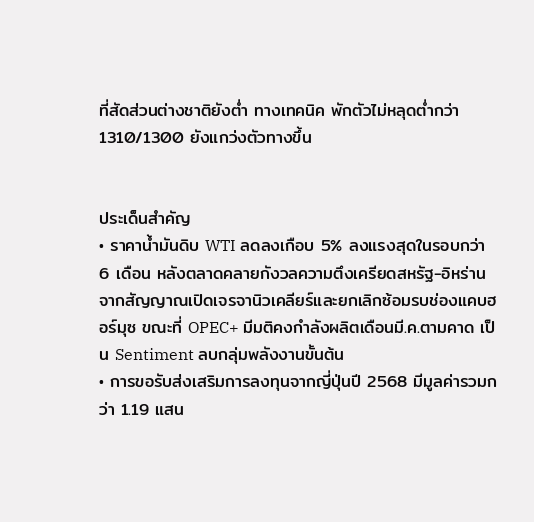ที่สัดส่วนต่างชาติยังต่ำ ทางเทคนิค พักตัวไม่หลุดต่ำกว่า 1310/1300 ยังแกว่งตัวทางขึ้น


ประเด็นสำคัญ
• ราคาน้ำมันดิบ WTI ลดลงเกือบ 5% ลงแรงสุดในรอบกว่า 6 เดือน หลังตลาดคลายกังวลความตึงเครียดสหรัฐ-อิหร่าน จากสัญญาณเปิดเจรจานิวเคลียร์และยกเลิกซ้อมรบช่องแคบฮอร์มุซ ขณะที่ OPEC+ มีมติคงกำลังผลิตเดือนมี.ค.ตามคาด เป็น Sentiment ลบกลุ่มพลังงานขั้นต้น
• การขอรับส่งเสริมการลงทุนจากญี่ปุ่นปี 2568 มีมูลค่ารวมกว่า 1.19 แสน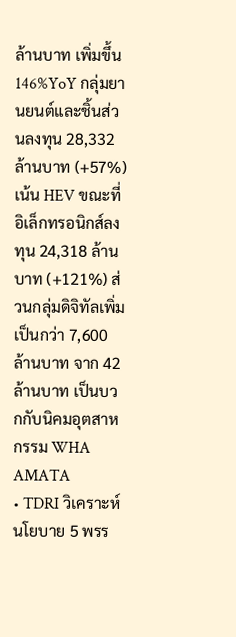ล้านบาท เพิ่มขึ้น 146%YoY กลุ่มยานยนต์และชิ้นส่วนลงทุน 28,332 ล้านบาท (+57%) เน้น HEV ขณะที่อิเล็กทรอนิกส์ลงทุน 24,318 ล้านบาท (+121%) ส่วนกลุ่มดิจิทัลเพิ่มเป็นกว่า 7,600 ล้านบาท จาก 42 ล้านบาท เป็นบวกกับนิคมอุตสาหกรรม WHA AMATA
• TDRI วิเคราะห์นโยบาย 5 พรร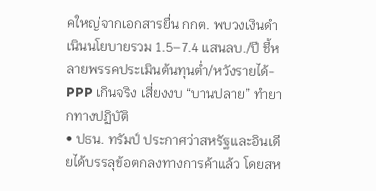คใหญ่จากเอกสารยื่น กกต. พบวงเงินดำเนินนโยบายรวม 1.5–7.4 แสนลบ./ปี ชี้หลายพรรคประเมินต้นทุนต่ำ/หวังรายได้-PPP เกินจริง เสี่ยงงบ “บานปลาย” ทำยากทางปฏิบัติ
• ปธน. ทรัมป์ ประกาศว่าสหรัฐและอินเดียได้บรรลุข้อตกลงทางการค้าแล้ว โดยสห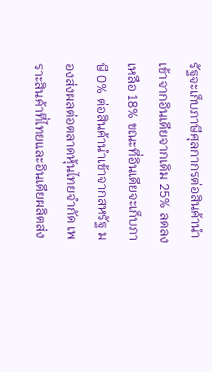รัฐจะเก็บภาษีศุลกากรต่อสินค้านำเข้าจากอินเดียจากเดิม 25% ลดลงเหลือ 18% ขณะที่อินเดียจะเก็บภาษี 0% ต่อสินค้านำเข้าจากสหรัฐ มองส่งผลต่อตลาดหุ้นไทยจำกัด เพราะสินค้าที่ไทยและอินเดียผลิตส่ง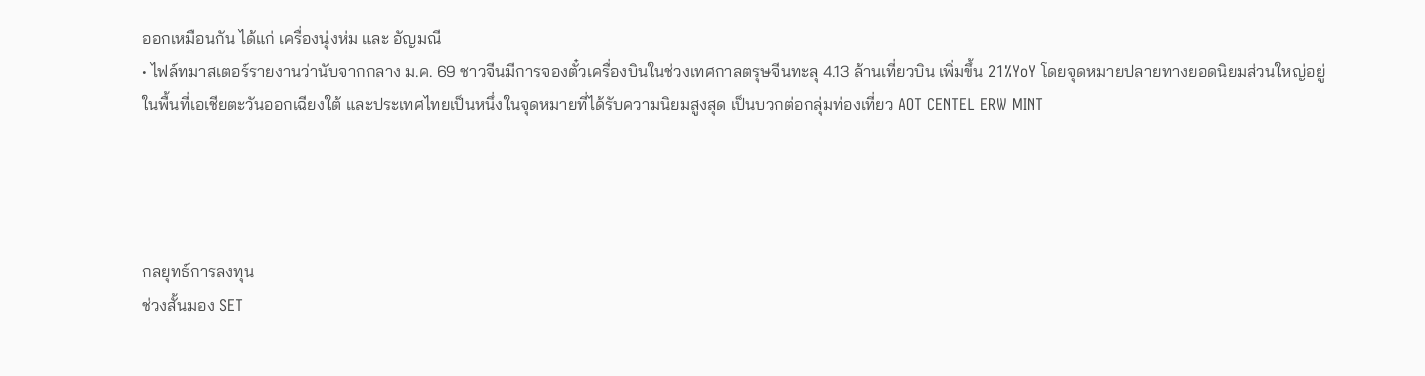ออกเหมือนกัน ได้แก่ เครื่องนุ่งห่ม และ อัญมณี
• ไฟล์ทมาสเตอร์รายงานว่านับจากกลาง ม.ค. 69 ชาวจีนมีการจองตั๋วเครื่องบินในช่วงเทศกาลตรุษจีนทะลุ 4.13 ล้านเที่ยวบิน เพิ่มขึ้น 21%YoY โดยจุดหมายปลายทางยอดนิยมส่วนใหญ่อยู่ในพื้นที่เอเชียตะวันออกเฉียงใต้ และประเทศไทยเป็นหนึ่งในจุดหมายที่ได้รับความนิยมสูงสุด เป็นบวกต่อกลุ่มท่องเที่ยว AOT CENTEL ERW MINT




กลยุทธ์การลงทุน
ช่วงสั้นมอง SET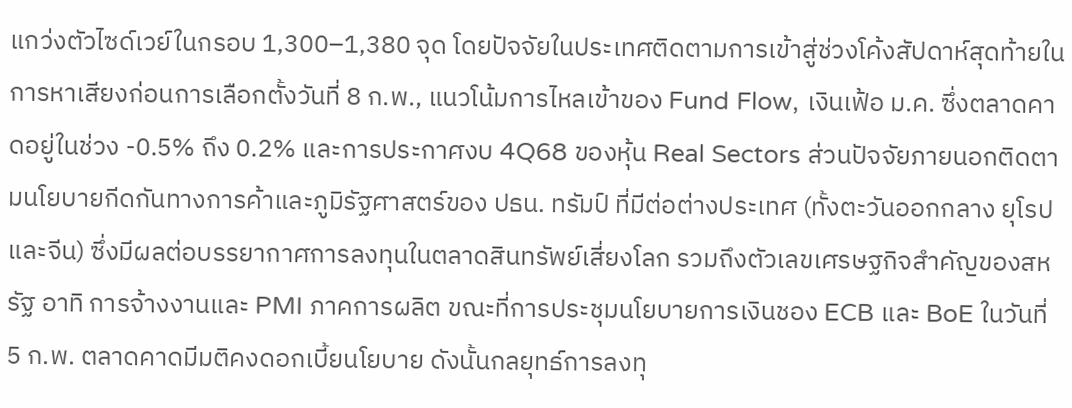แกว่งตัวไซด์เวย์ในกรอบ 1,300–1,380 จุด โดยปัจจัยในประเทศติดตามการเข้าสู่ช่วงโค้งสัปดาห์สุดท้ายในการหาเสียงก่อนการเลือกตั้งวันที่ 8 ก.พ., แนวโน้มการไหลเข้าของ Fund Flow, เงินเฟ้อ ม.ค. ซึ่งตลาดคาดอยู่ในช่วง -0.5% ถึง 0.2% และการประกาศงบ 4Q68 ของหุ้น Real Sectors ส่วนปัจจัยภายนอกติดตามนโยบายกีดกันทางการค้าและภูมิรัฐศาสตร์ของ ปธน. ทรัมป์ ที่มีต่อต่างประเทศ (ทั้งตะวันออกกลาง ยุโรปและจีน) ซึ่งมีผลต่อบรรยากาศการลงทุนในตลาดสินทรัพย์เสี่ยงโลก รวมถึงตัวเลขเศรษฐกิจสำคัญของสหรัฐ อาทิ การจ้างงานและ PMI ภาคการผลิต ขณะที่การประชุมนโยบายการเงินชอง ECB และ BoE ในวันที่ 5 ก.พ. ตลาดคาดมีมติคงดอกเบี้ยนโยบาย ดังนั้นกลยุทธ์การลงทุ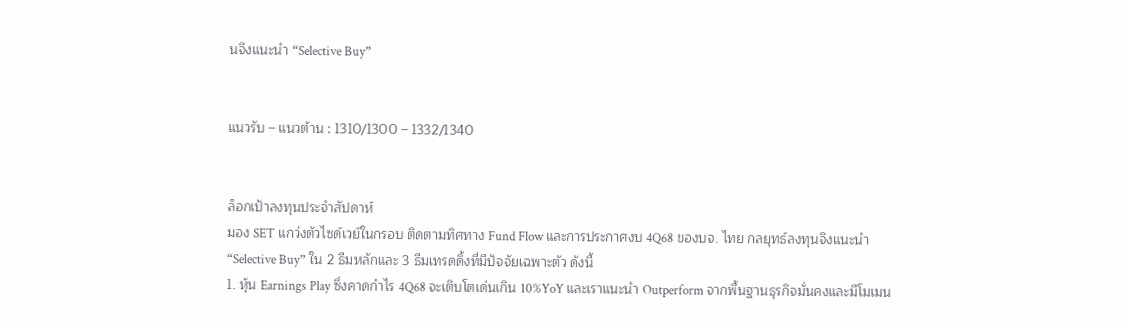นจึงแนะนำ “Selective Buy”


แนวรับ – แนวต้าน : 1310/1300 – 1332/1340


ล็อกเป้าลงทุนประจำสัปดาห์
มอง SET แกว่งตัวไซด์เวย์ในกรอบ ติดตามทิศทาง Fund Flow และการประกาศงบ 4Q68 ของบจ. ไทย กลยุทธ์ลงทุนจึงแนะนำ “Selective Buy” ใน 2 ธีมหลักและ 3 ธีมเทรดดิ้งที่มีปัจจัยเฉพาะตัว ดังนี้
1. หุ้น Earnings Play ซึ่งคาดกำไร 4Q68 จะเติบโตเด่นเกิน 10%YoY และเราแนะนำ Outperform จากพื้นฐานธุรกิจมั่นคงและมีโมเมน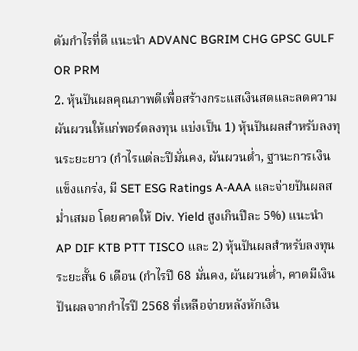ตัมกำไรที่ดี แนะนำ ADVANC BGRIM CHG GPSC GULF OR PRM
2. หุ้นปันผลคุณภาพดีเพื่อสร้างกระแสเงินสดและลดความผันผวนให้แก่พอร์ตลงทุน แบ่งเป็น 1) หุ้นปันผลสำหรับลงทุนระยะยาว (กำไรแต่ละปีมั่นคง, ผันผวนต่ำ, ฐานะการเงินแข็งแกร่ง, มี SET ESG Ratings A-AAA และจ่ายปันผลสม่ำเสมอ โดยคาดให้ Div. Yield สูงเกินปีละ 5%) แนะนำ AP DIF KTB PTT TISCO และ 2) หุ้นปันผลสำหรับลงทุนระยะสั้น 6 เดือน (กำไรปี 68 มั่นคง, ผันผวนต่ำ, คาดมีเงินปันผลจากกำไรปี 2568 ที่เหลือจ่ายหลังหักเงิน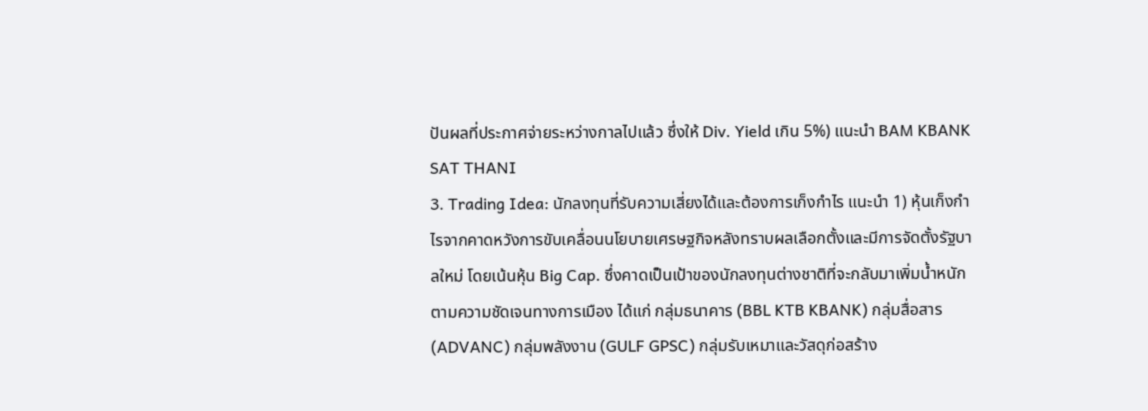ปันผลที่ประกาศจ่ายระหว่างกาลไปแล้ว ซึ่งให้ Div. Yield เกิน 5%) แนะนำ BAM KBANK SAT THANI
3. Trading Idea: นักลงทุนที่รับความเสี่ยงได้และต้องการเก็งกำไร แนะนำ 1) หุ้นเก็งกำไรจากคาดหวังการขับเคลื่อนนโยบายเศรษฐกิจหลังทราบผลเลือกตั้งและมีการจัดตั้งรัฐบาลใหม่ โดยเน้นหุ้น Big Cap. ซึ่งคาดเป็นเป้าของนักลงทุนต่างชาติที่จะกลับมาเพิ่มน้ำหนักตามความชัดเจนทางการเมือง ได้แก่ กลุ่มธนาคาร (BBL KTB KBANK) กลุ่มสื่อสาร (ADVANC) กลุ่มพลังงาน (GULF GPSC) กลุ่มรับเหมาและวัสดุก่อสร้าง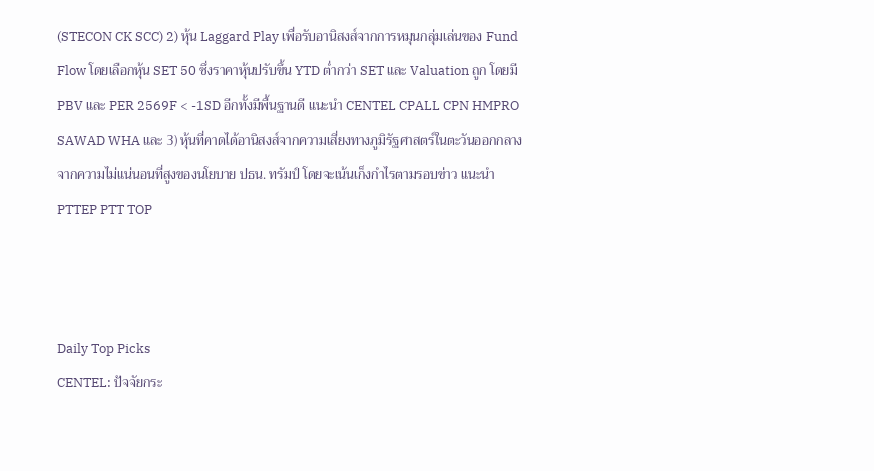(STECON CK SCC) 2) หุ้น Laggard Play เพื่อรับอานิสงส์จากการหมุนกลุ่มเล่นของ Fund Flow โดยเลือกหุ้น SET 50 ซึ่งราคาหุ้นปรับขึ้น YTD ต่ำกว่า SET และ Valuation ถูก โดยมี PBV และ PER 2569F < -1SD อีกทั้งมีพื้นฐานดี แนะนำ CENTEL CPALL CPN HMPRO SAWAD WHA และ 3) หุ้นที่คาดได้อานิสงส์จากความเสี่ยงทางภูมิรัฐศาสตร์ในตะวันออกกลางจากความไม่แน่นอนที่สูงของนโยบาย ปธน. ทรัมป์ โดยจะเน้นเก็งกำไรตามรอบข่าว แนะนำ PTTEP PTT TOP



Daily Top Picks
CENTEL: ปัจจัยกระ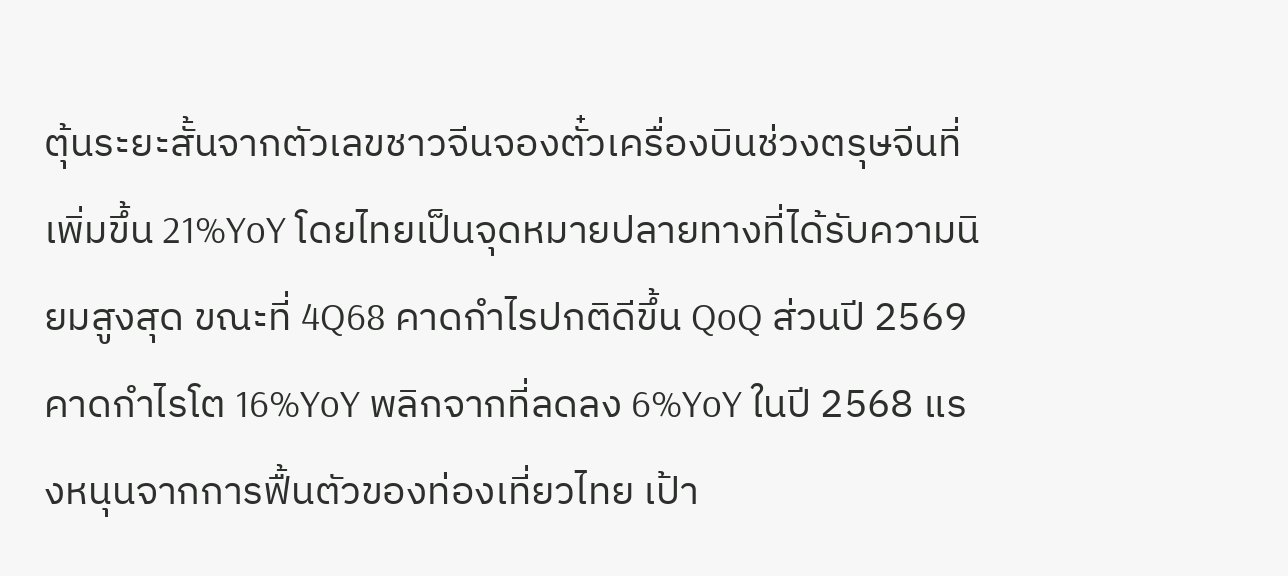ตุ้นระยะสั้นจากตัวเลขชาวจีนจองตั๋วเครื่องบินช่วงตรุษจีนที่เพิ่มขึ้น 21%YoY โดยไทยเป็นจุดหมายปลายทางที่ได้รับความนิยมสูงสุด ขณะที่ 4Q68 คาดกำไรปกติดีขึ้น QoQ ส่วนปี 2569 คาดกำไรโต 16%YoY พลิกจากที่ลดลง 6%YoY ในปี 2568 แรงหนุนจากการฟื้นตัวของท่องเที่ยวไทย เป้า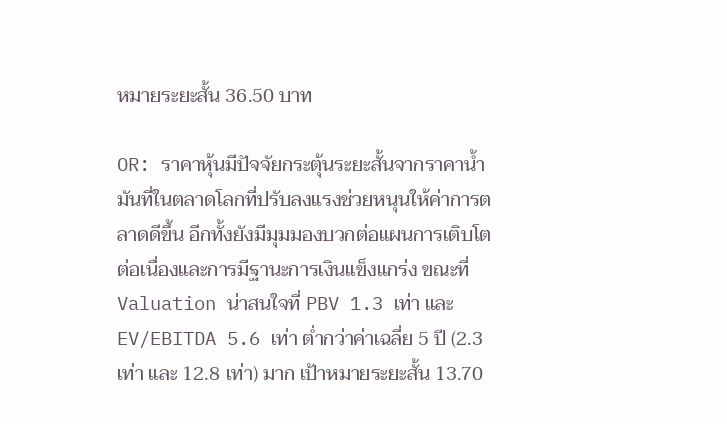หมายระยะสั้น 36.50 บาท

OR: ราคาหุ้นมีปัจจัยกระตุ้นระยะสั้นจากราคาน้ำมันที่ในตลาดโลกที่ปรับลงแรงช่วยหนุนให้ค่าการตลาดดีขึ้น อีกทั้งยังมีมุมมองบวกต่อแผนการเติบโตต่อเนื่องและการมีฐานะการเงินแข็งแกร่ง ขณะที่ Valuation น่าสนใจที่ PBV 1.3 เท่า และ EV/EBITDA 5.6 เท่า ต่ำกว่าค่าเฉลี่ย 5 ปี (2.3 เท่า และ 12.8 เท่า) มาก เป้าหมายระยะสั้น 13.70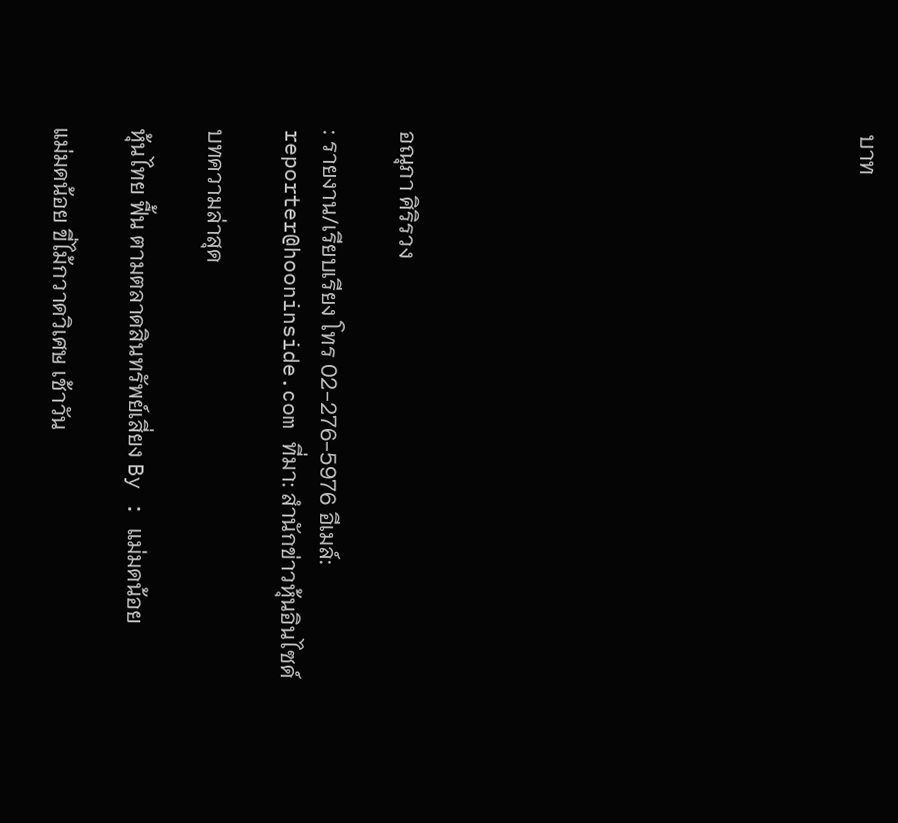บาท











อณุภา ศิริรวง

: รายงาน/เรียบเรียง โทร 02-276-5976 อีเมล์: reporter@hooninside.com ที่มา: สำนักข่าวหุ้นอินไซด์

บทความล่าสุด

หุ้นไทย ฟื้น ตามตลาดสินทรัพย์เสี่ยง By : แม่มดน้อย

แม่มดน้อย ขี่ไม้กวาดวิเศษ เช้าวัน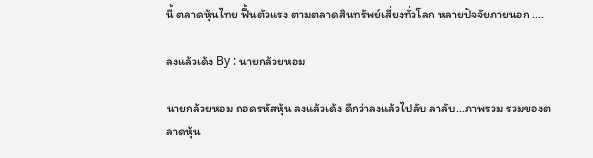นี้ ตลาดหุ้นไทย ฟื้นตัวแรง ตามตลาดสินทรัพย์เสี่ยงทั่วโลก หลายปัจจัยภายนอก ....

ลงแล้วเด้ง By : นายกล้วยหอม

นายกล้วยหอม ถอดรหัสหุ้น ลงแล้วเด้ง ดีกว่าลงแล้วไปลับ ลาลับ...ภาพรวม รวมของตลาดหุ้น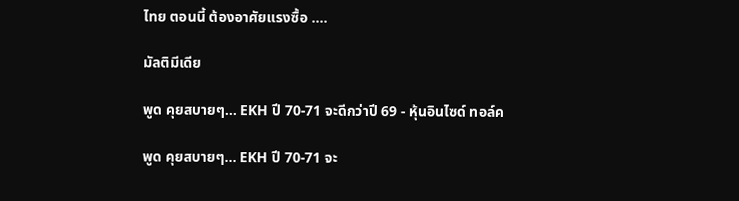ไทย ตอนนี้ ต้องอาศัยแรงซื้อ ....

มัลติมีเดีย

พูด คุยสบายๆ... EKH ปี 70-71 จะดีกว่าปี 69 - หุ้นอินไซด์ ทอล์ค

พูด คุยสบายๆ... EKH ปี 70-71 จะ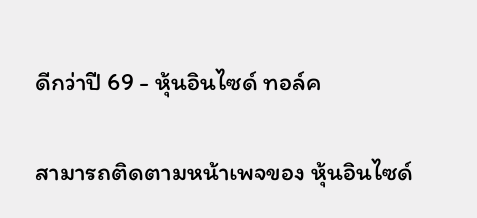ดีกว่าปี 69 - หุ้นอินไซด์ ทอล์ค

สามารถติดตามหน้าเพจของ หุ้นอินไซด์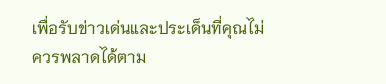เพื่อรับข่าวเด่นและประเด็นที่คุณไม่ควรพลาดได้ตาม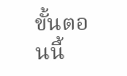ขั้นตอนนี้